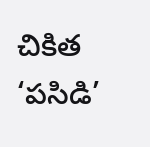చికిత ‘పసిడి’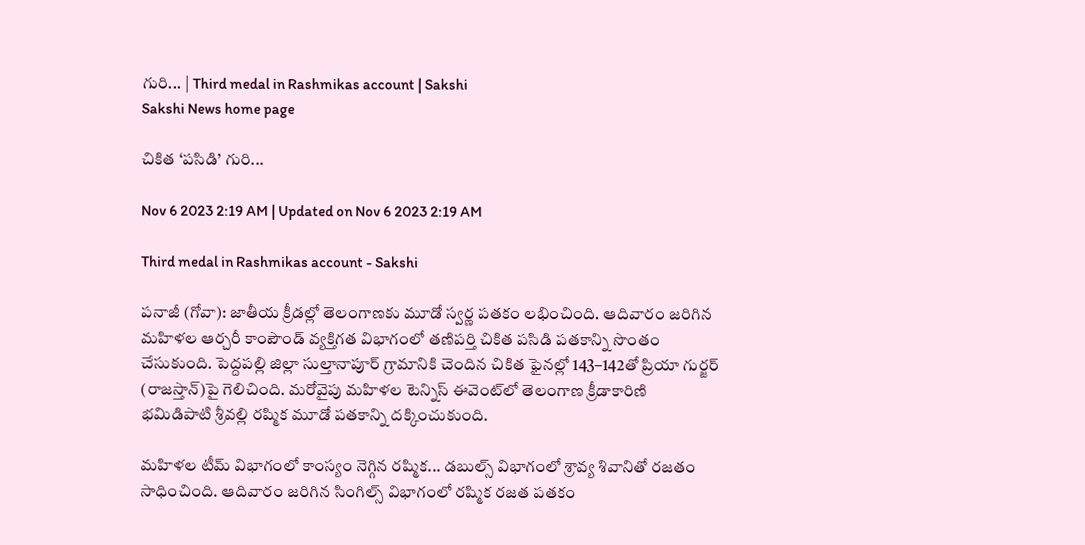గురి... | Third medal in Rashmikas account | Sakshi
Sakshi News home page

చికిత ‘పసిడి’ గురి...

Nov 6 2023 2:19 AM | Updated on Nov 6 2023 2:19 AM

Third medal in Rashmikas account - Sakshi

పనాజీ (గోవా): జాతీయ క్రీడల్లో తెలంగాణకు మూడో స్వర్ణ పతకం లభించింది. ఆదివారం జరిగిన మహిళల ఆర్చరీ కాంపౌండ్‌ వ్యక్తిగత విభాగంలో తణిపర్తి చికిత పసిడి పతకాన్ని సొంతం చేసుకుంది. పెద్దపల్లి జిల్లా సుల్తానాపూర్‌ గ్రామానికి చెందిన చికిత ఫైనల్లో 143–142తో ప్రియా గుర్జర్‌ (రాజస్తాన్‌)పై గెలిచింది. మరోవైపు మహిళల టెన్నిస్‌ ఈవెంట్‌లో తెలంగాణ క్రీడాకారిణి భమిడిపాటి శ్రీవల్లి రష్మిక మూడో పతకాన్ని దక్కించుకుంది.

మహిళల టీమ్‌ విభాగంలో కాంస్యం నెగ్గిన రష్మిక... డబుల్స్‌ విభాగంలో శ్రావ్య శివానితో రజతం సాధించింది. ఆదివారం జరిగిన సింగిల్స్‌ విభాగంలో రష్మిక రజత పతకం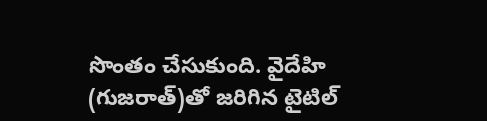సొంతం చేసుకుంది. వైదేహి (గుజరాత్‌)తో జరిగిన టైటిల్‌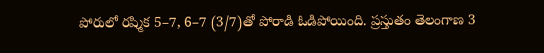పోరులో రష్మిక 5–7, 6–7 (3/7)తో పోరాడి ఓడిపోయింది. ప్రస్తుతం తెలంగాణ 3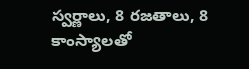స్వర్ణాలు, 8 రజతాలు, 8 కాంస్యాలతో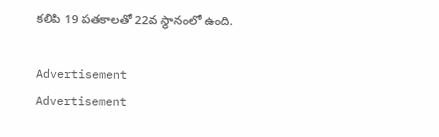కలిపి 19 పతకాలతో 22వ స్థానంలో ఉంది.

Advertisement
Advertisement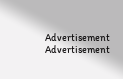Advertisement
Advertisement